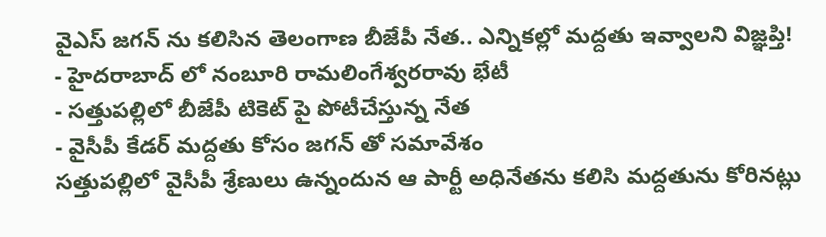వైఎస్ జగన్ ను కలిసిన తెలంగాణ బీజేపీ నేత.. ఎన్నికల్లో మద్దతు ఇవ్వాలని విజ్ఞప్తి!
- హైదరాబాద్ లో నంబూరి రామలింగేశ్వరరావు భేటీ
- సత్తుపల్లిలో బీజేపీ టికెట్ పై పోటీచేస్తున్న నేత
- వైసీపీ కేడర్ మద్దతు కోసం జగన్ తో సమావేశం
సత్తుపల్లిలో వైసీపీ శ్రేణులు ఉన్నందున ఆ పార్టీ అధినేతను కలిసి మద్దతును కోరినట్లు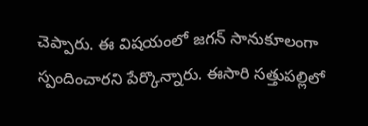చెప్పారు. ఈ విషయంలో జగన్ సానుకూలంగా స్పందించారని పేర్కొన్నారు. ఈసారి సత్తుపల్లిలో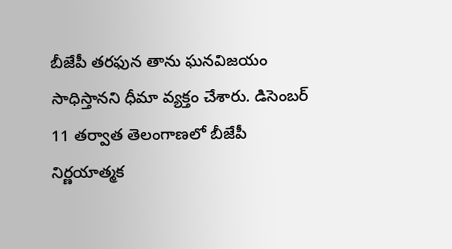బీజేపీ తరఫున తాను ఘనవిజయం సాధిస్తానని ధీమా వ్యక్తం చేశారు. డిసెంబర్ 11 తర్వాత తెలంగాణలో బీజేపీ నిర్ణయాత్మక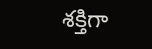శక్తిగా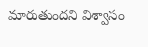మారుతుందని విశ్వాసం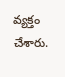వ్యక్తం చేశారు.